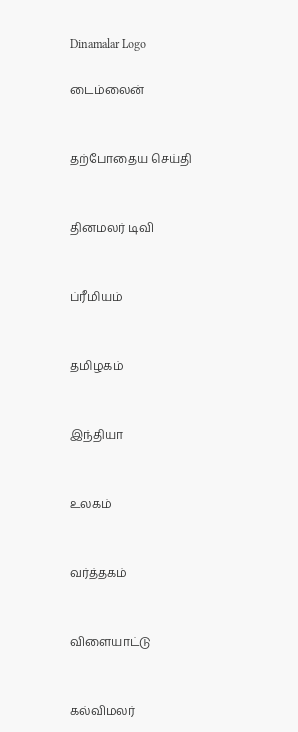Dinamalar Logo

டைம்லைன்


தற்போதைய செய்தி


தினமலர் டிவி


ப்ரீமியம்


தமிழகம்


இந்தியா


உலகம்


வர்த்தகம்


விளையாட்டு


கல்விமலர்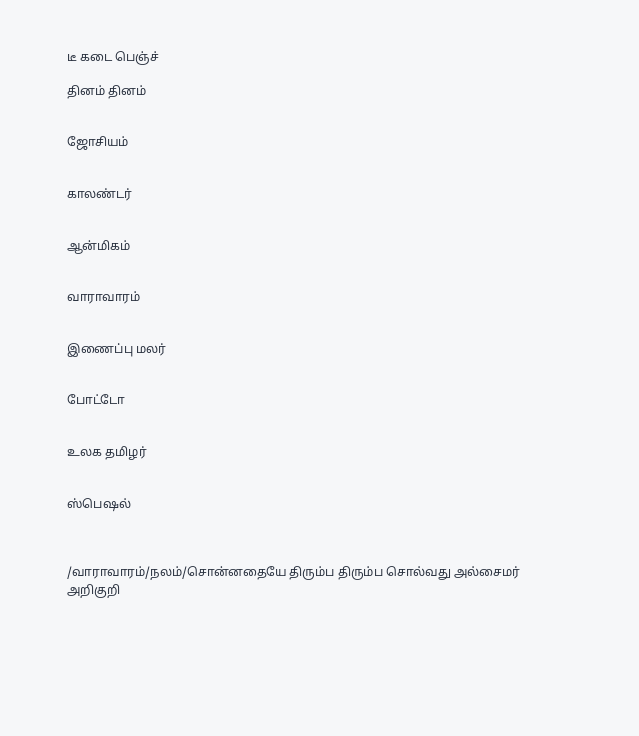டீ கடை பெஞ்ச்

தினம் தினம்


ஜோசியம்


காலண்டர்


ஆன்மிகம்


வாராவாரம்


இணைப்பு மலர்


போட்டோ


உலக தமிழர்


ஸ்பெஷல்



/வாராவாரம்/நலம்/சொன்னதையே திரும்ப திரும்ப சொல்வது அல்சைமர் அறிகுறி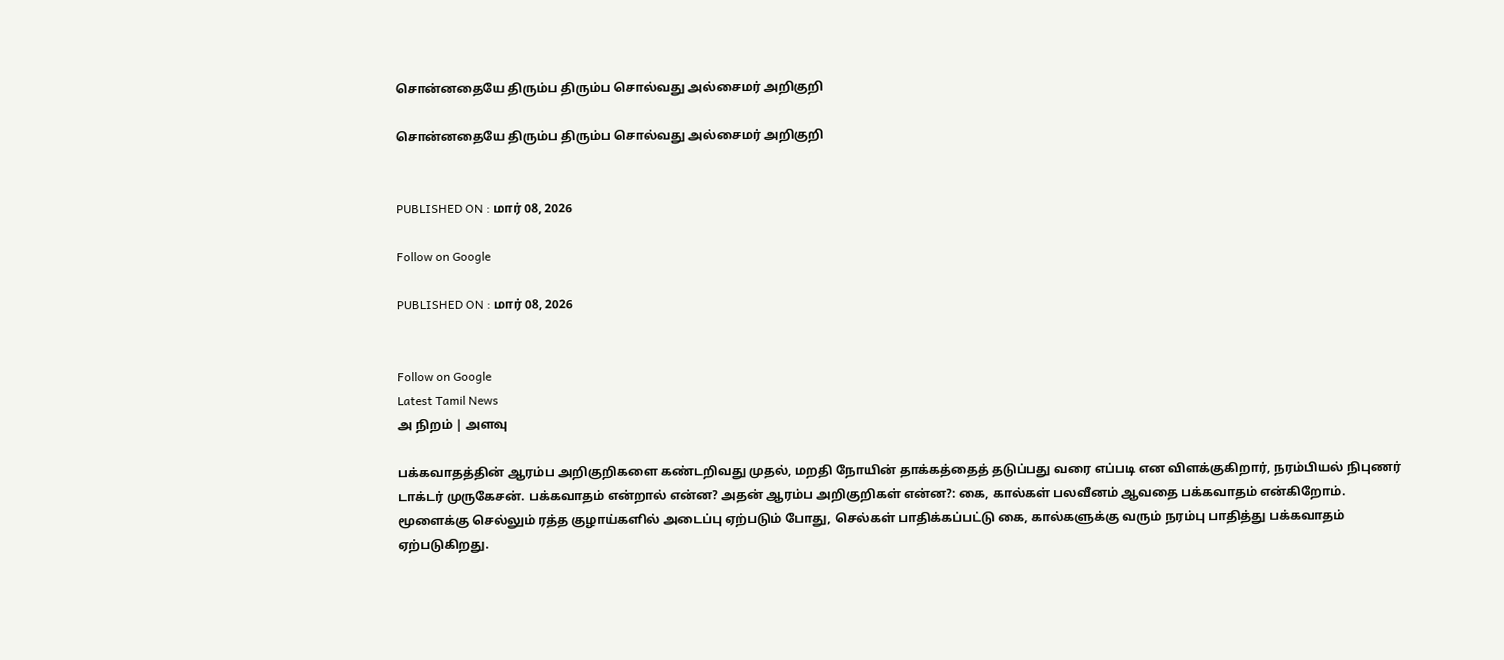சொன்னதையே திரும்ப திரும்ப சொல்வது அல்சைமர் அறிகுறி

சொன்னதையே திரும்ப திரும்ப சொல்வது அல்சைமர் அறிகுறி


PUBLISHED ON : மார் 08, 2026

Follow on Google

PUBLISHED ON : மார் 08, 2026


Follow on Google
Latest Tamil News
அ நிறம் | அளவு

பக்கவாதத்தின் ஆரம்ப அறிகுறிகளை கண்டறிவது முதல், மறதி நோயின் தாக்கத்தைத் தடுப்பது வரை எப்படி என விளக்குகிறார், நரம்பியல் நிபுணர் டாக்டர் முருகேசன். பக்கவாதம் என்றால் என்ன? அதன் ஆரம்ப அறிகுறிகள் என்ன?: கை, கால்கள் பலவீனம் ஆவதை பக்கவாதம் என்கிறோம். மூளைக்கு செல்லும் ரத்த குழாய்களில் அடைப்பு ஏற்படும் போது, செல்கள் பாதிக்கப்பட்டு கை, கால்களுக்கு வரும் நரம்பு பாதித்து பக்கவாதம் ஏற்படுகிறது.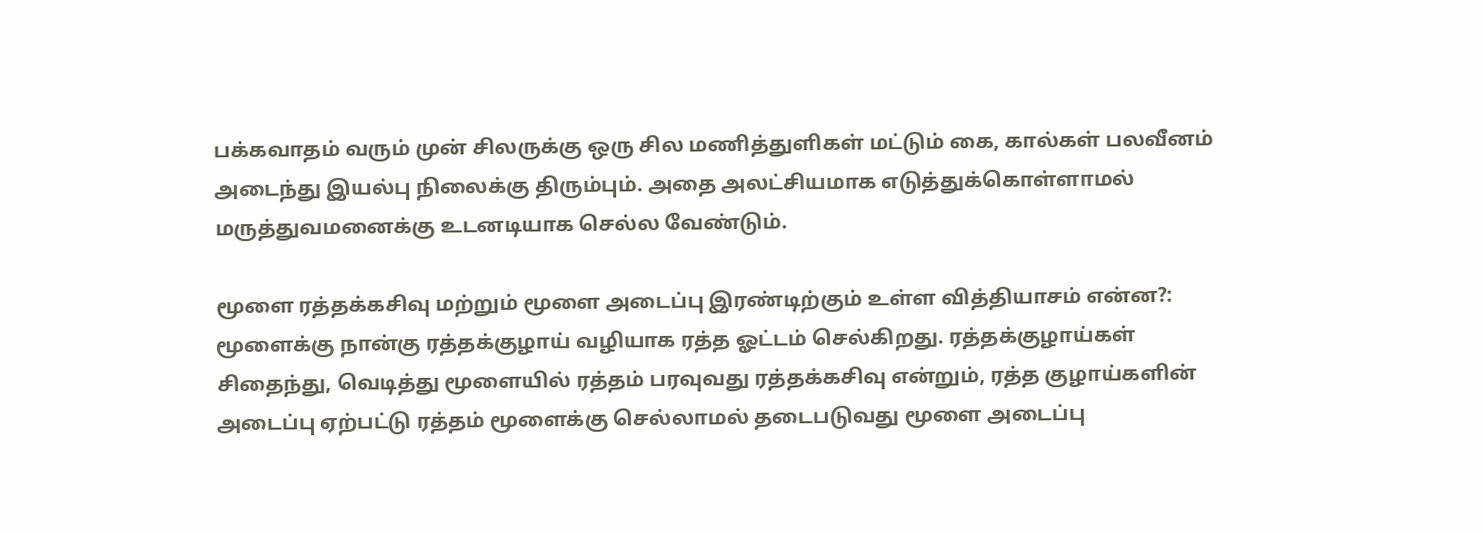பக்கவாதம் வரும் முன் சிலருக்கு ஒரு சில மணித்துளிகள் மட்டும் கை, கால்கள் பலவீனம் அடைந்து இயல்பு நிலைக்கு திரும்பும். அதை அலட்சியமாக எடுத்துக்கொள்ளாமல் மருத்துவமனைக்கு உடனடியாக செல்ல வேண்டும்.

மூளை ரத்தக்கசிவு மற்றும் மூளை அடைப்பு இரண்டிற்கும் உள்ள வித்தியாசம் என்ன?: மூளைக்கு நான்கு ரத்தக்குழாய் வழியாக ரத்த ஓட்டம் செல்கிறது. ரத்தக்குழாய்கள் சிதைந்து, வெடித்து மூளையில் ரத்தம் பரவுவது ரத்தக்கசிவு என்றும், ரத்த குழாய்களின் அடைப்பு ஏற்பட்டு ரத்தம் மூளைக்கு செல்லாமல் தடைபடுவது மூளை அடைப்பு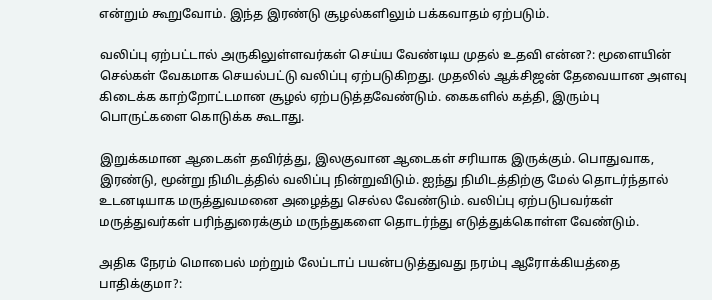என்றும் கூறுவோம். இந்த இரண்டு சூழல்களிலும் பக்கவாதம் ஏற்படும்.

வலிப்பு ஏற்பட்டால் அருகிலுள்ளவர்கள் செய்ய வேண்டிய முதல் உதவி என்ன?: மூளையின் செல்கள் வேகமாக செயல்பட்டு வலிப்பு ஏற்படுகிறது. முதலில் ஆக்சிஜன் தேவையான அளவு கிடைக்க காற்றோட்டமான சூழல் ஏற்படுத்தவேண்டும். கைகளில் கத்தி, இரும்பு பொருட்களை கொடுக்க கூடாது.

இறுக்கமான ஆடைகள் தவிர்த்து, இலகுவான ஆடைகள் சரியாக இருக்கும். பொதுவாக, இரண்டு, மூன்று நிமிடத்தில் வலிப்பு நின்றுவிடும். ஐந்து நிமிடத்திற்கு மேல் தொடர்ந்தால் உடனடியாக மருத்துவமனை அழைத்து செல்ல வேண்டும். வலிப்பு ஏற்படுபவர்கள் மருத்துவர்கள் பரிந்துரைக்கும் மருந்துகளை தொடர்ந்து எடுத்துக்கொள்ள வேண்டும்.

அதிக நேரம் மொபைல் மற்றும் லேப்டாப் பயன்படுத்துவது நரம்பு ஆரோக்கியத்தை பாதிக்குமா?: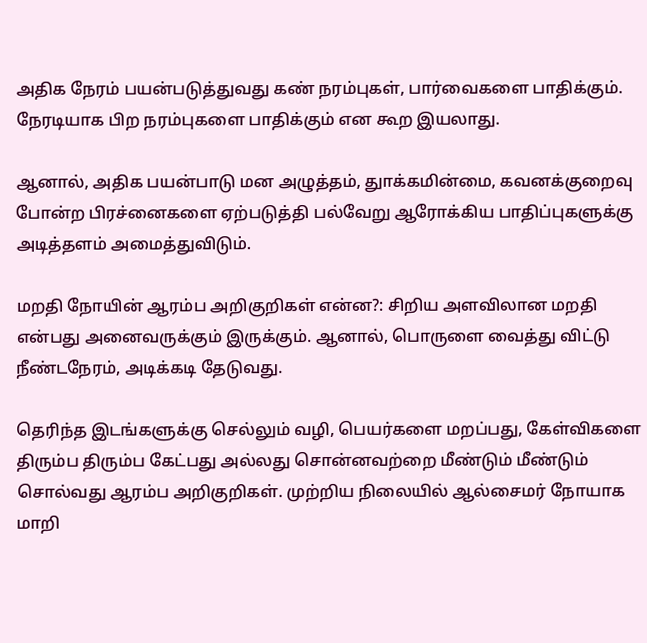அதிக நேரம் பயன்படுத்துவது கண் நரம்புகள், பார்வைகளை பாதிக்கும். நேரடியாக பிற நரம்புகளை பாதிக்கும் என கூற இயலாது.

ஆனால், அதிக பயன்பாடு மன அழுத்தம், துாக்கமின்மை, கவனக்குறைவு போன்ற பிரச்னைகளை ஏற்படுத்தி பல்வேறு ஆரோக்கிய பாதிப்புகளுக்கு அடித்தளம் அமைத்துவிடும்.

மறதி நோயின் ஆரம்ப அறிகுறிகள் என்ன?: சிறிய அளவிலான மறதி என்பது அனைவருக்கும் இருக்கும். ஆனால், பொருளை வைத்து விட்டு நீண்டநேரம், அடிக்கடி தேடுவது.

தெரிந்த இடங்களுக்கு செல்லும் வழி, பெயர்களை மறப்பது, கேள்விகளை திரும்ப திரும்ப கேட்பது அல்லது சொன்னவற்றை மீண்டும் மீண்டும் சொல்வது ஆரம்ப அறிகுறிகள். முற்றிய நிலையில் ஆல்சைமர் நோயாக மாறி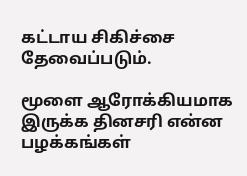கட்டாய சிகிச்சை தேவைப்படும்.

மூளை ஆரோக்கியமாக இருக்க தினசரி என்ன பழக்கங்கள்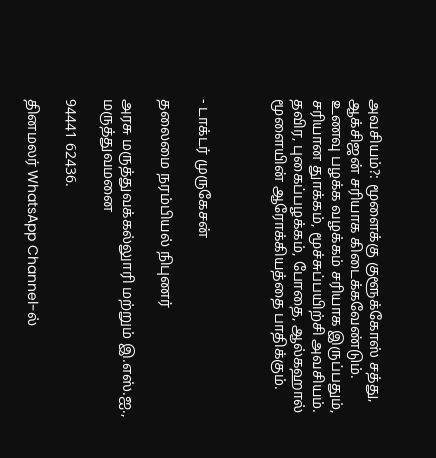அவசியம்?: மூளைக்கு குளூக்கோஸ் சத்து, ஆக்சிஜன் சரியாக கிடைக்கவேண்டும். உணவு பழக்க வழக்கம் சரியாக இருப்பதும், சரியான துாக்கம், மூச்சுப்பயிற்சி அவசியம். தவிர, புகைப்பழக்கம், போதை, ஆல்கஹால் மூளையின் ஆரோக்கியத்தை பாதிக்கும்.



- டாக்டர் முருகேசன்

தலைமை நரம்பியல் நிபுணர்

அரசு மருத்துவக்கல்லுாரி மற்றும் இ.எஸ்.ஐ., மருத்துவமனை

94441 62436.

தினமலர் WhatsApp Channel-ல்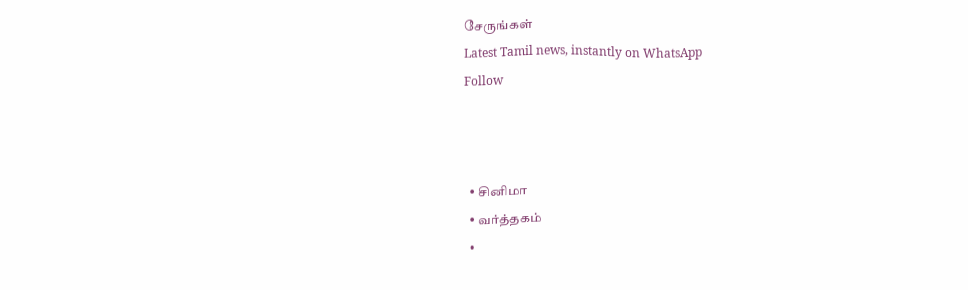சேருங்கள்
Latest Tamil news, instantly on WhatsApp
Follow



  • சினிமா
  • வர்த்தகம்
  •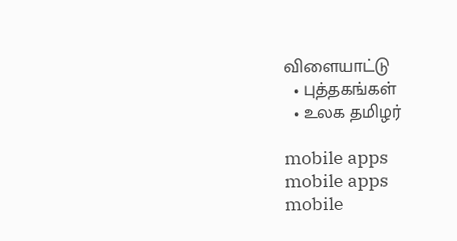விளையாட்டு
  • புத்தகங்கள்
  • உலக தமிழர்

mobile apps
mobile apps
mobile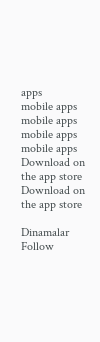apps
mobile apps
mobile apps
mobile apps
mobile apps
Download on the app store
Download on the app store

Dinamalar
Follow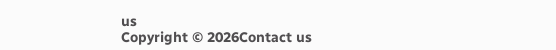us
Copyright © 2026Contact us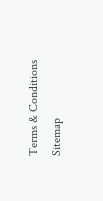Terms & Conditions
Sitemap